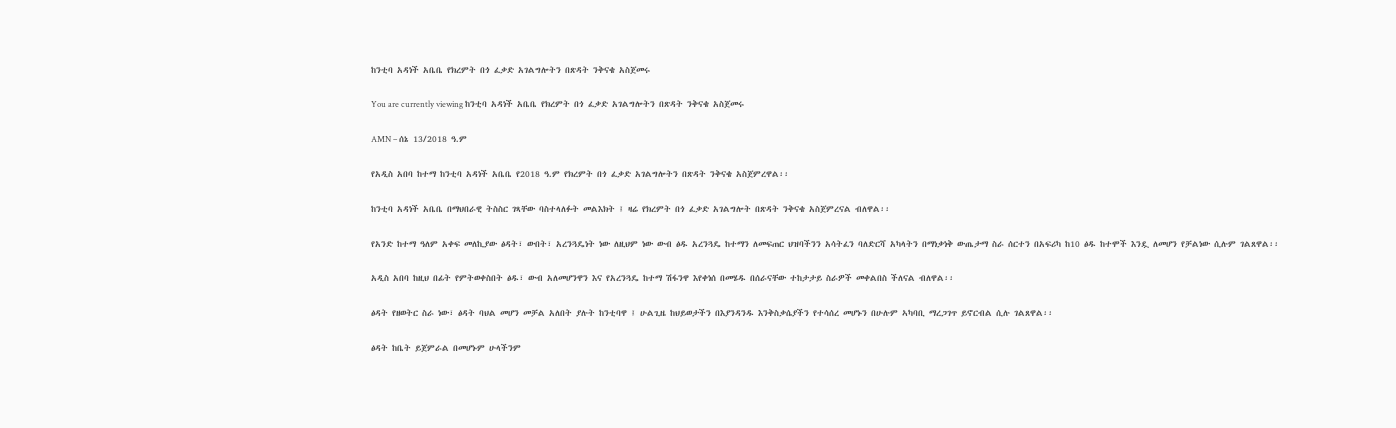ከንቲባ አዳነች አቤቤ የክረምት በጎ ፈቃድ አገልግሎትን በጽዳት ንቅናቄ አስጀመሩ

You are currently viewing ከንቲባ አዳነች አቤቤ የክረምት በጎ ፈቃድ አገልግሎትን በጽዳት ንቅናቄ አስጀመሩ

AMN – ሰኔ 13/2018 ዓ.ም

የአዲስ አበባ ከተማ ከንቲባ አዳነች አቤቤ የ2018 ዓ.ም የክረምት በጎ ፈቃድ አገልግሎትን በጽዳት ንቅናቄ አስጀምረዋል፡፡

ከንቲባ አዳነች አቤቤ በማህበራዊ ትስስር ገጻቸው ባስተላለፉት መልእክት ፤ ዛሬ የክረምት በጎ ፈቃድ አገልግሎት በጽዳት ንቅናቄ አስጀምረናል ብለዋል፡፡

የአንድ ከተማ ዓለም አቀፍ መለኪያው ፅዳት፣ ውበት፣ አረንጓዴነት ነው ለዚህም ነው ውብ ፅዱ አረንጓዴ ከተማን ለመፍጠር ህዝባችንን አሳትፈን ባለድርሻ አካላትን በማነቃነቅ ውጤታማ ስራ ሰርተን በአፍሪካ ከ10 ፅዱ ከተሞች እንዷ ለመሆን የቻልነው ሲሉም ገልጸዋል፡፡

አዲስ አበባ ከዚህ በፊት የምትወቀስበት ፅዱ፣ ውብ አለመሆንዋን እና የአረንጓዴ ከተማ ሽፋንዋ እየቀነሰ በመሄዱ በሰራናቸው ተከታታይ ስራዎች መቀልበስ ችለናል ብለዋል፡፡

ፅዳት የዘወትር ስራ ነው፣ ፅዳት ባህል መሆን መቻል አለበት ያሉት ከንቲባዋ ፤ ሁልጊዜ ከህይወታችን በእያንዳንዱ እንቅስቃሴያችን የተሳሰረ መሆኑን በሁሉም ኣካባቢ ማረጋገጥ ይኖርብል ሲሉ ገልጸዋል፡፡

ፅዳት ከቤት ይጀምራል በመሆኑም ሁላችንም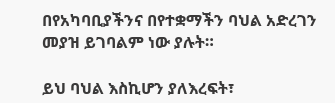በየአካባቢያችንና በየተቋማችን ባህል አድረገን መያዝ ይገባልም ነው ያሉት።

ይህ ባህል እስኪሆን ያለእረፍት፣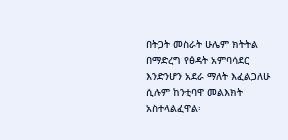በትጋት መስራት ሁሌም ክትትል በማድረግ የፅዳት አምባሳደር እንድንሆን አደራ ማለት እፈልጋለሁ ሲሉም ከንቲባዋ መልእክት አስተላልፈዋል፡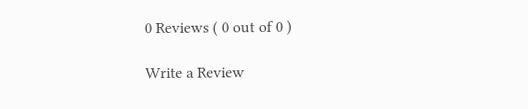0 Reviews ( 0 out of 0 )

Write a Review